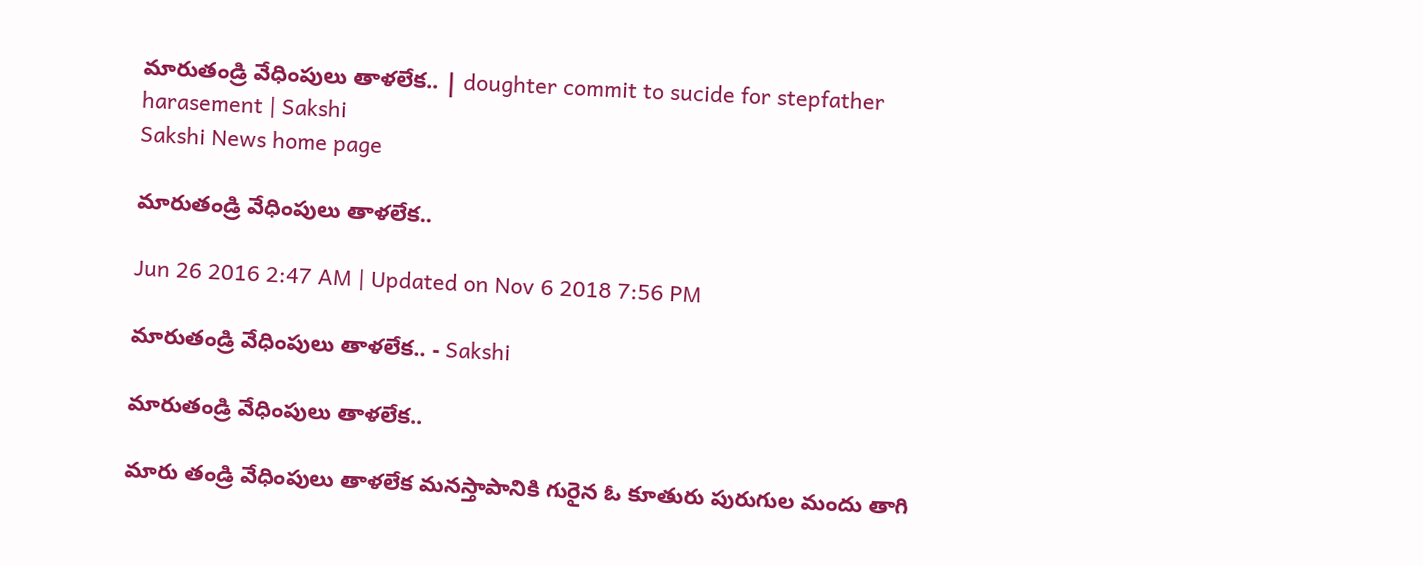మారుతండ్రి వేధింపులు తాళలేక.. | doughter commit to sucide for stepfather harasement | Sakshi
Sakshi News home page

మారుతండ్రి వేధింపులు తాళలేక..

Jun 26 2016 2:47 AM | Updated on Nov 6 2018 7:56 PM

మారుతండ్రి వేధింపులు తాళలేక.. - Sakshi

మారుతండ్రి వేధింపులు తాళలేక..

మారు తండ్రి వేధింపులు తాళలేక మనస్తాపానికి గురైన ఓ కూతురు పురుగుల మందు తాగి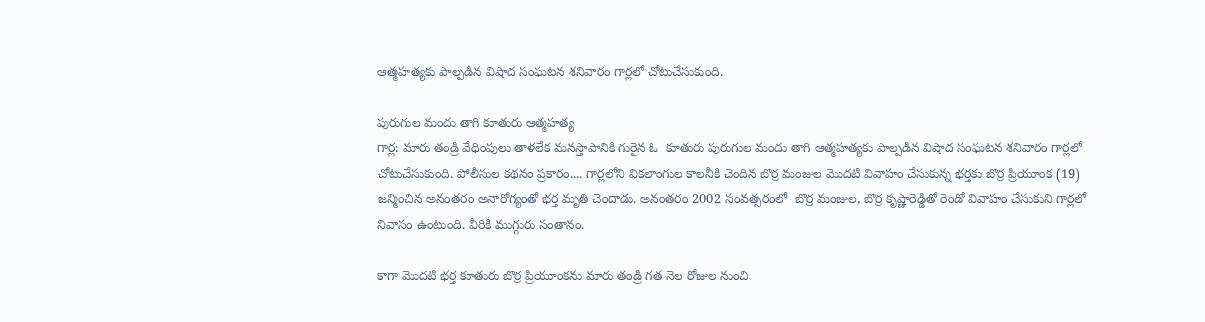ఆత్మహత్యకు పాల్పడిన విషాద సంఘటన శనివారం గార్లలో చోటుచేసుకుంది.

పురుగుల మందు తాగి కూతురు ఆత్మహత్య
గార్ల: మారు తండ్రి వేధింపులు తాళలేక మనస్తాపానికి గురైన ఓ  కూతురు పురుగుల మందు తాగి ఆత్మహత్యకు పాల్పడిన విషాద సంఘటన శనివారం గార్లలో చోటుచేసుకుంది. పోలీసుల కథనం ప్రకారం.... గార్లలోని వికలాంగుల కాలనీకి చెందిన బొర్ర మంజుల మొదటి వివాహం చేసుకున్న భర్తకు బొర్ర ప్రియూంక (19) జన్మించిన అనంతరం అనారోగ్యంతో భర్త మృతి చెందాడు. అనంతరం 2002 సంవత్సరంలో  బొర్ర మంజుల, బొర్ర కృష్ణారెడ్డితో రెండో వివాహం చేసుకుని గార్లలో నివాసం ఉంటుంది. వీరికి ముగ్గురు సంతానం.

కాగా మొదటి భర్త కూతురు బొర్ర ప్రియూంకను మారు తండ్రి గత నెల రోజుల నుంచి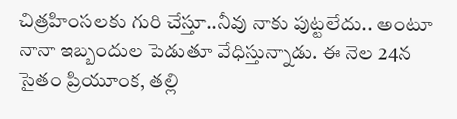చిత్రహింసలకు గురి చేస్తూ..నీవు నాకు పుట్టలేదు.. అంటూ నానా ఇబ్బందుల పెడుతూ వేధిస్తున్నాడు. ఈ నెల 24న  సైతం ప్రియూంక, తల్లి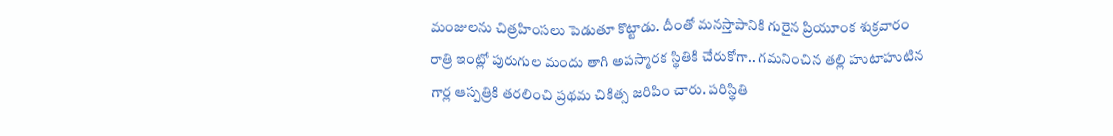మంజులను చిత్రహింసలు పెడుతూ కొట్టాడు. దీంతో మనస్తాపానికి గురైన ప్రియూంక శుక్రవారం రాత్రి ఇంట్లో పురుగుల మందు తాగి అపస్మారక స్థితికి చేరుకోగా.. గమనించిన తల్లి హుటాహుటిన గార్ల ఆస్పత్రికి తరలించి ప్రథమ చికిత్స జరిపిం చారు. పరిస్థితి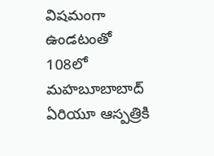విషమంగా ఉండటంతో 108లో మహబూబాబాద్ ఏరియూ ఆస్పత్రికి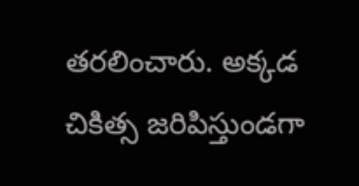తరలించారు. అక్కడ చికిత్స జరిపిస్తుండగా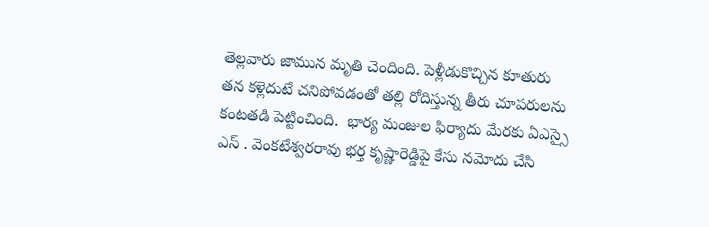తెల్లవారు జామున మృతి చెందింది. పెళ్లీడుకొచ్చిన కూతురు తన కళ్లెదుటే చనిపోవడంతో తల్లి రోదిస్తున్న తీరు చూపరులను కంటతడి పెట్టించింది.  భార్య మంజుల ఫిర్యాదు మేరకు ఏఎస్సై ఎస్ . వెంకటేశ్వరరావు భర్త కృష్ణారెడ్డిపై కేసు నమోదు చేసి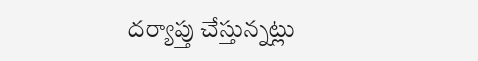దర్యాప్తు చేస్తున్నట్లు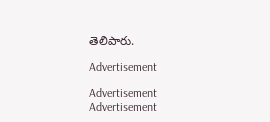తెలిపారు.

Advertisement

Advertisement
Advertisement